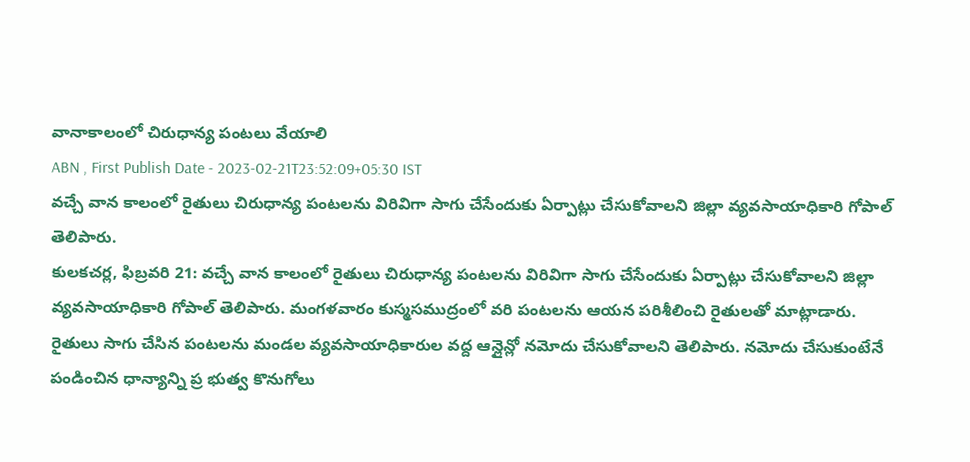వానాకాలంలో చిరుధాన్య పంటలు వేయాలి
ABN , First Publish Date - 2023-02-21T23:52:09+05:30 IST
వచ్చే వాన కాలంలో రైతులు చిరుధాన్య పంటలను విరివిగా సాగు చేసేందుకు ఏర్పాట్లు చేసుకోవాలని జిల్లా వ్యవసాయాధికారి గోపాల్ తెలిపారు.
కులకచర్ల, ఫిబ్రవరి 21: వచ్చే వాన కాలంలో రైతులు చిరుధాన్య పంటలను విరివిగా సాగు చేసేందుకు ఏర్పాట్లు చేసుకోవాలని జిల్లా వ్యవసాయాధికారి గోపాల్ తెలిపారు. మంగళవారం కుస్మసముద్రంలో వరి పంటలను ఆయన పరిశీలించి రైతులతో మాట్లాడారు. రైతులు సాగు చేసిన పంటలను మండల వ్యవసాయాధికారుల వద్ద ఆన్లైన్లో నమోదు చేసుకోవాలని తెలిపారు. నమోదు చేసుకుంటేనే పండించిన ధాన్యాన్ని ప్ర భుత్వ కొనుగోలు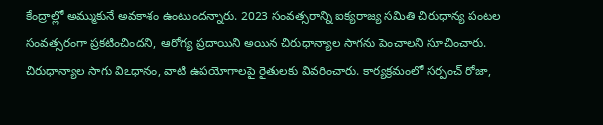కేంద్రాల్లో అమ్ముకునే అవకాశం ఉంటుందన్నారు. 2023 సంవత్సరాన్ని ఐక్యరాజ్య సమితి చిరుధాన్య పంటల సంవత్సరంగా ప్రకటించిందని, ఆరోగ్య ప్రదాయిని అయిన చిరుధాన్యాల సాగను పెంచాలని సూచించారు. చిరుధాన్యాల సాగు విఽధానం, వాటి ఉపయోగాలపై రైతులకు వివరించారు. కార్యక్రమంలో సర్పంచ్ రోజా,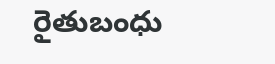రైతుబంధు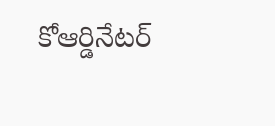కోఆర్డినేటర్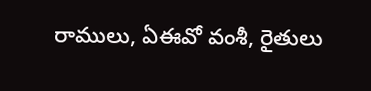రాములు, ఏఈవో వంశీ, రైతులు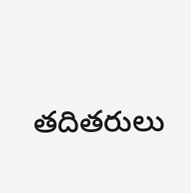తదితరులు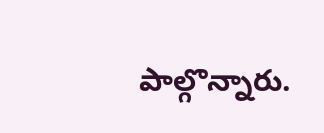పాల్గొన్నారు.